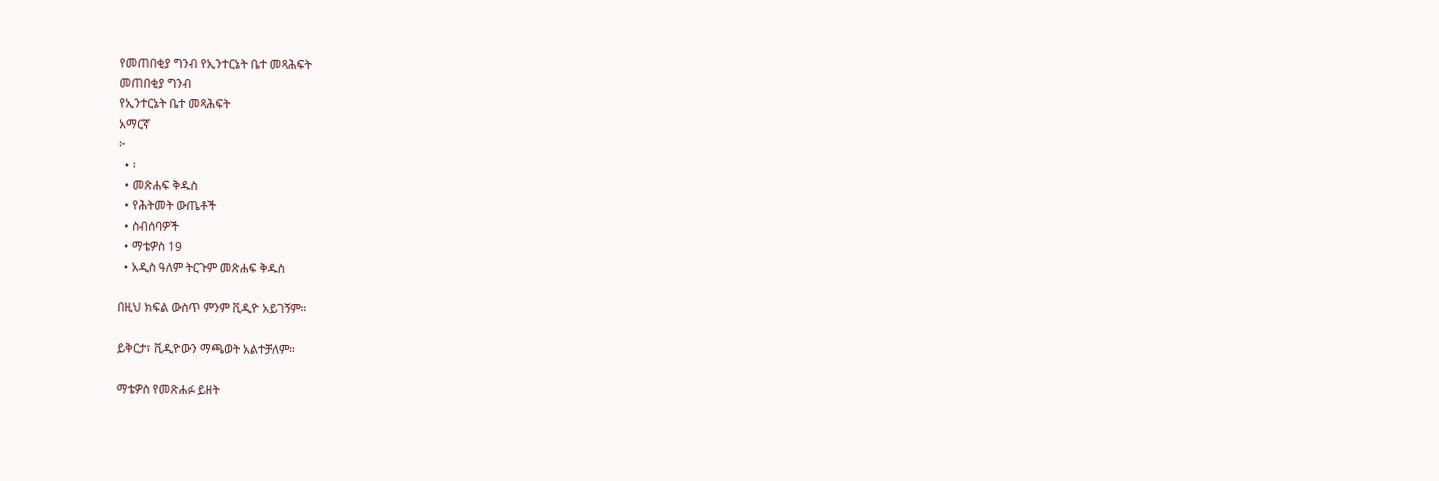የመጠበቂያ ግንብ የኢንተርኔት ቤተ መጻሕፍት
መጠበቂያ ግንብ
የኢንተርኔት ቤተ መጻሕፍት
አማርኛ
፦
  • ፡
  • መጽሐፍ ቅዱስ
  • የሕትመት ውጤቶች
  • ስብሰባዎች
  • ማቴዎስ 19
  • አዲስ ዓለም ትርጉም መጽሐፍ ቅዱስ

በዚህ ክፍል ውስጥ ምንም ቪዲዮ አይገኝም።

ይቅርታ፣ ቪዲዮውን ማጫወት አልተቻለም።

ማቴዎስ የመጽሐፉ ይዘት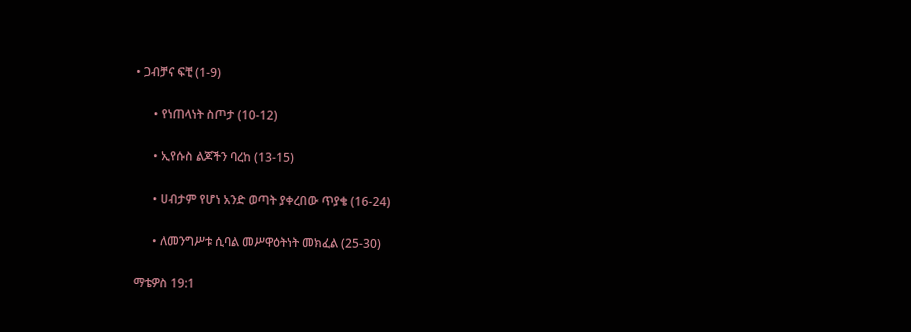• ጋብቻና ፍቺ (1-9)

      • የነጠላነት ስጦታ (10-12)

      • ኢየሱስ ልጆችን ባረከ (13-15)

      • ሀብታም የሆነ አንድ ወጣት ያቀረበው ጥያቄ (16-24)

      • ለመንግሥቱ ሲባል መሥዋዕትነት መክፈል (25-30)

ማቴዎስ 19:1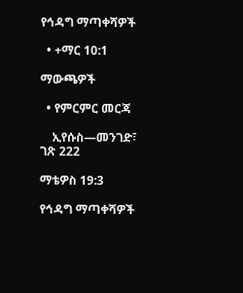የኅዳግ ማጣቀሻዎች

  • +ማር 10:1

ማውጫዎች

  • የምርምር መርጃ

    ኢየሱስ—መንገድ፣ ገጽ 222

ማቴዎስ 19:3

የኅዳግ ማጣቀሻዎች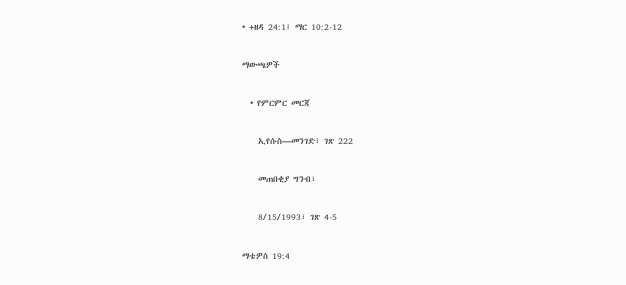• +ዘዳ 24:1፤ ማር 10:2-12

ማውጫዎች

  • የምርምር መርጃ

    ኢየሱስ—መንገድ፣ ገጽ 222

    መጠበቂያ ግንብ፣

    8/15/1993፣ ገጽ 4-5

ማቴዎስ 19:4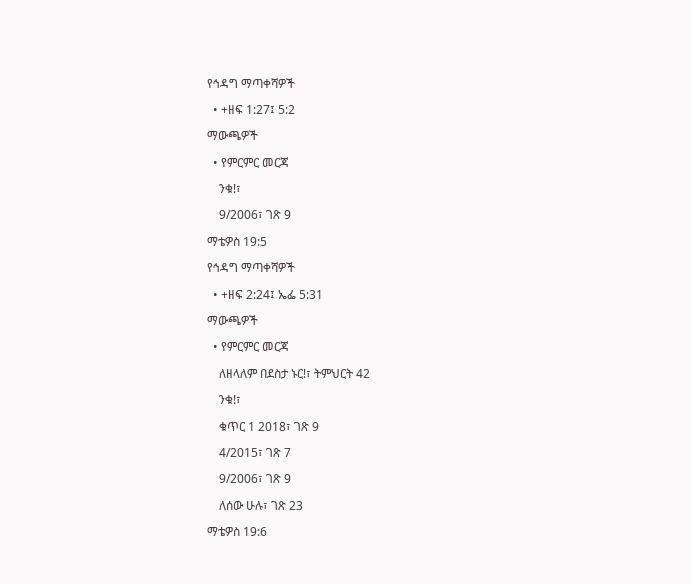የኅዳግ ማጣቀሻዎች

  • +ዘፍ 1:27፤ 5:2

ማውጫዎች

  • የምርምር መርጃ

    ንቁ!፣

    9/2006፣ ገጽ 9

ማቴዎስ 19:5

የኅዳግ ማጣቀሻዎች

  • +ዘፍ 2:24፤ ኤፌ 5:31

ማውጫዎች

  • የምርምር መርጃ

    ለዘላለም በደስታ ኑር!፣ ትምህርት 42

    ንቁ!፣

    ቁጥር 1 2018፣ ገጽ 9

    4/2015፣ ገጽ 7

    9/2006፣ ገጽ 9

    ለሰው ሁሉ፣ ገጽ 23

ማቴዎስ 19:6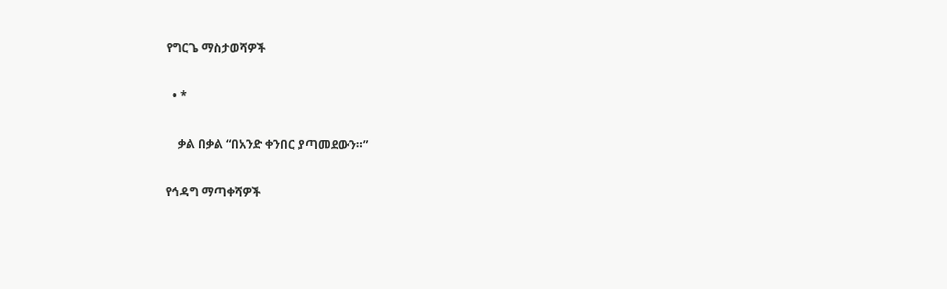የግርጌ ማስታወሻዎች

  • *

    ቃል በቃል “በአንድ ቀንበር ያጣመደውን።”

የኅዳግ ማጣቀሻዎች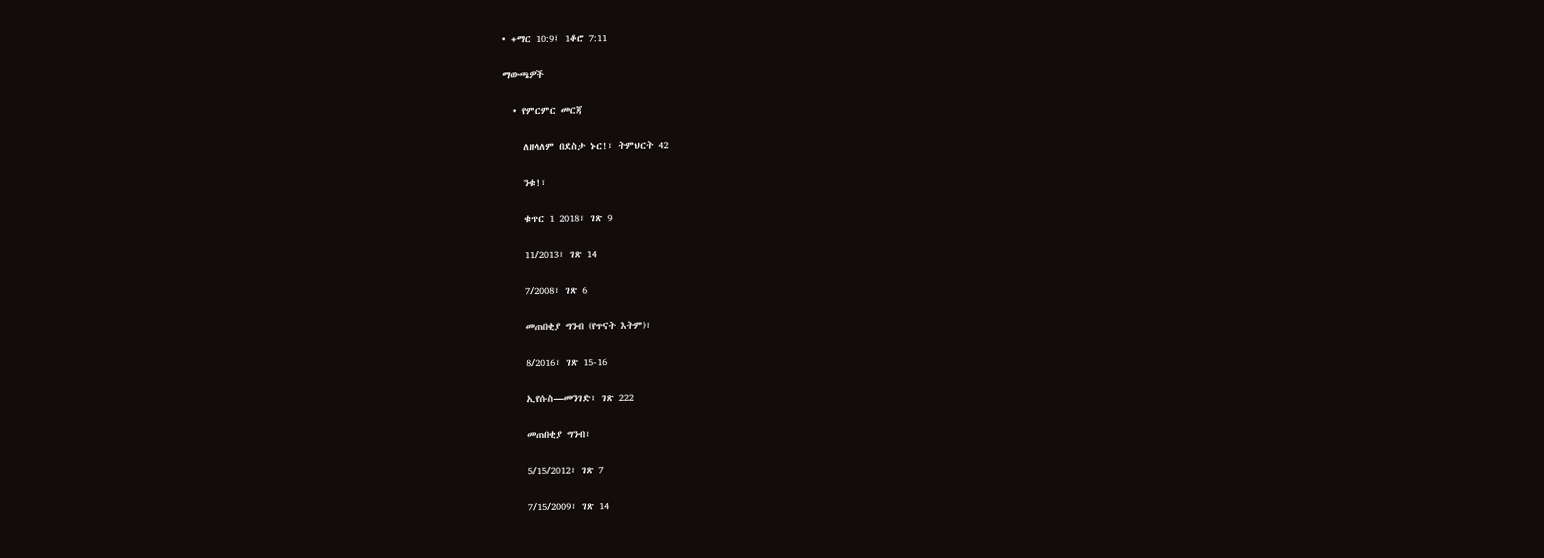• +ማር 10:9፤ 1ቆሮ 7:11

ማውጫዎች

  • የምርምር መርጃ

    ለዘላለም በደስታ ኑር!፣ ትምህርት 42

    ንቁ!፣

    ቁጥር 1 2018፣ ገጽ 9

    11/2013፣ ገጽ 14

    7/2008፣ ገጽ 6

    መጠበቂያ ግንብ (የጥናት እትም)፣

    8/2016፣ ገጽ 15-16

    ኢየሱስ—መንገድ፣ ገጽ 222

    መጠበቂያ ግንብ፣

    5/15/2012፣ ገጽ 7

    7/15/2009፣ ገጽ 14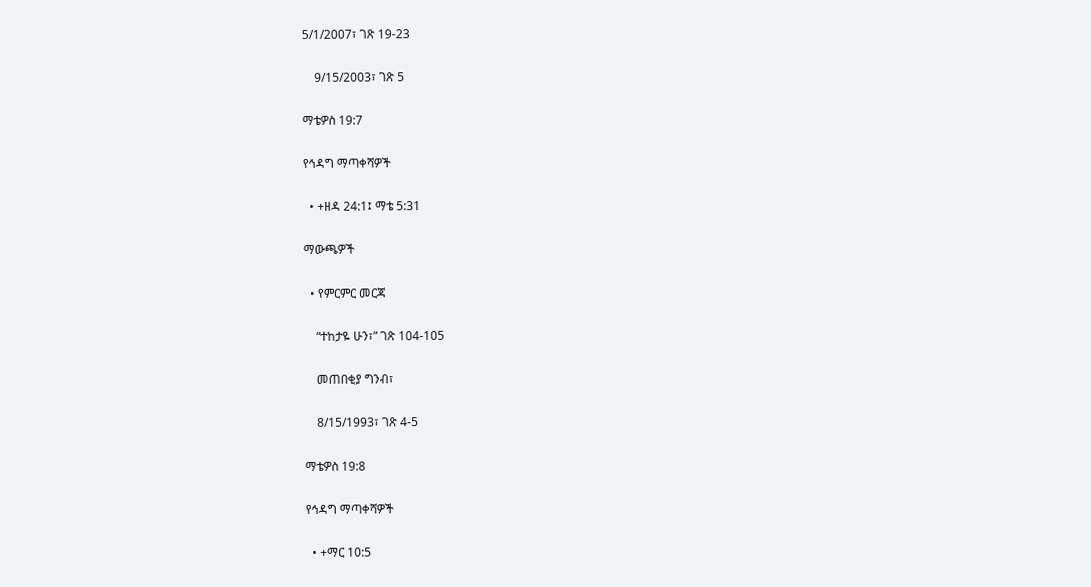5/1/2007፣ ገጽ 19-23

    9/15/2003፣ ገጽ 5

ማቴዎስ 19:7

የኅዳግ ማጣቀሻዎች

  • +ዘዳ 24:1፤ ማቴ 5:31

ማውጫዎች

  • የምርምር መርጃ

    “ተከታዬ ሁን፣” ገጽ 104-105

    መጠበቂያ ግንብ፣

    8/15/1993፣ ገጽ 4-5

ማቴዎስ 19:8

የኅዳግ ማጣቀሻዎች

  • +ማር 10:5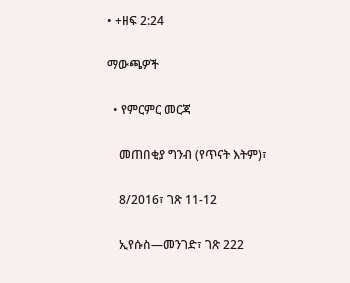• +ዘፍ 2:24

ማውጫዎች

  • የምርምር መርጃ

    መጠበቂያ ግንብ (የጥናት እትም)፣

    8/2016፣ ገጽ 11-12

    ኢየሱስ—መንገድ፣ ገጽ 222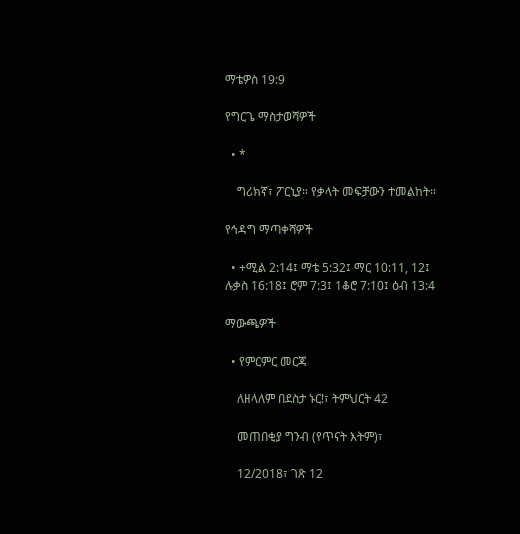ማቴዎስ 19:9

የግርጌ ማስታወሻዎች

  • *

    ግሪክኛ፣ ፖርኒያ። የቃላት መፍቻውን ተመልከት።

የኅዳግ ማጣቀሻዎች

  • +ሚል 2:14፤ ማቴ 5:32፤ ማር 10:11, 12፤ ሉቃስ 16:18፤ ሮም 7:3፤ 1ቆሮ 7:10፤ ዕብ 13:4

ማውጫዎች

  • የምርምር መርጃ

    ለዘላለም በደስታ ኑር!፣ ትምህርት 42

    መጠበቂያ ግንብ (የጥናት እትም)፣

    12/2018፣ ገጽ 12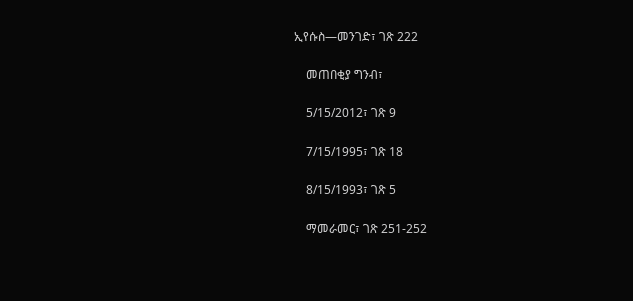ኢየሱስ—መንገድ፣ ገጽ 222

    መጠበቂያ ግንብ፣

    5/15/2012፣ ገጽ 9

    7/15/1995፣ ገጽ 18

    8/15/1993፣ ገጽ 5

    ማመራመር፣ ገጽ 251-252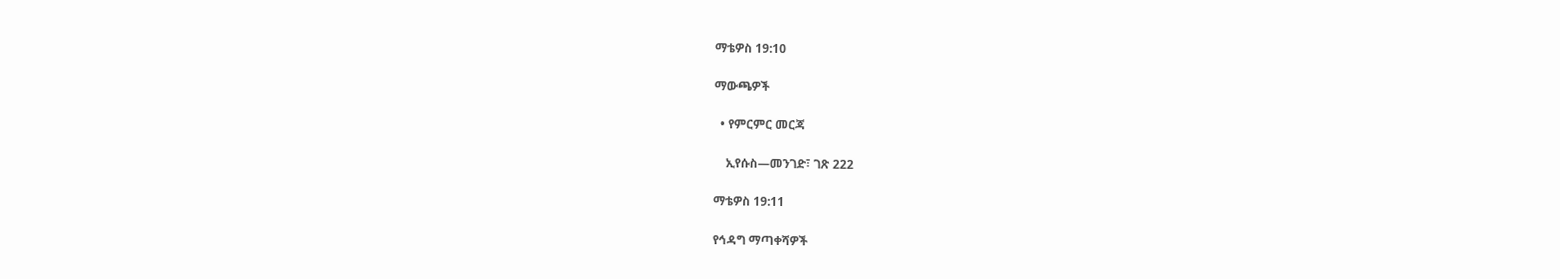ማቴዎስ 19:10

ማውጫዎች

  • የምርምር መርጃ

    ኢየሱስ—መንገድ፣ ገጽ 222

ማቴዎስ 19:11

የኅዳግ ማጣቀሻዎች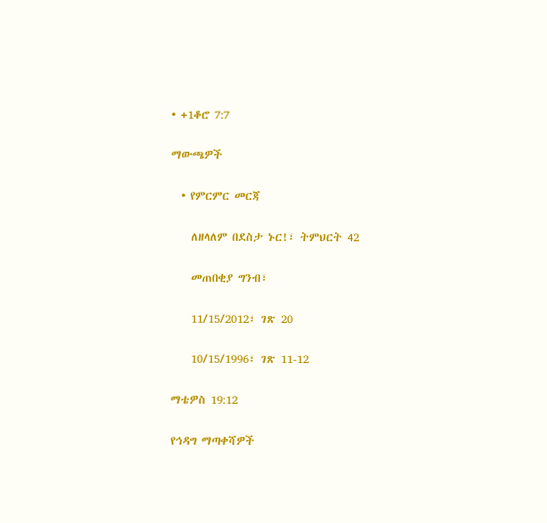• +1ቆሮ 7:7

ማውጫዎች

  • የምርምር መርጃ

    ለዘላለም በደስታ ኑር!፣ ትምህርት 42

    መጠበቂያ ግንብ፣

    11/15/2012፣ ገጽ 20

    10/15/1996፣ ገጽ 11-12

ማቴዎስ 19:12

የኅዳግ ማጣቀሻዎች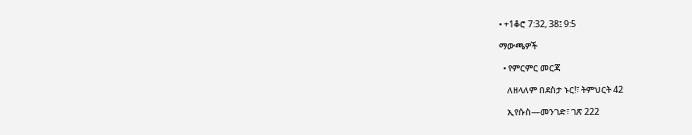• +1ቆሮ 7:32, 38፤ 9:5

ማውጫዎች

  • የምርምር መርጃ

    ለዘላለም በደስታ ኑር!፣ ትምህርት 42

    ኢየሱስ—መንገድ፣ ገጽ 222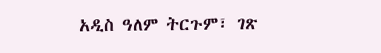አዲስ ዓለም ትርጉም፣ ገጽ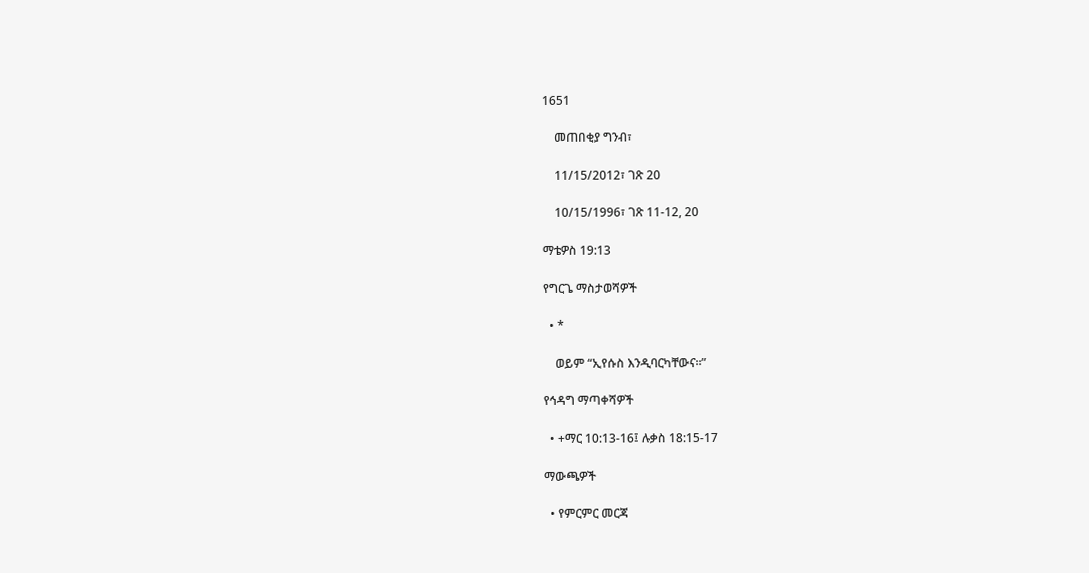1651

    መጠበቂያ ግንብ፣

    11/15/2012፣ ገጽ 20

    10/15/1996፣ ገጽ 11-12, 20

ማቴዎስ 19:13

የግርጌ ማስታወሻዎች

  • *

    ወይም “ኢየሱስ እንዲባርካቸውና።”

የኅዳግ ማጣቀሻዎች

  • +ማር 10:13-16፤ ሉቃስ 18:15-17

ማውጫዎች

  • የምርምር መርጃ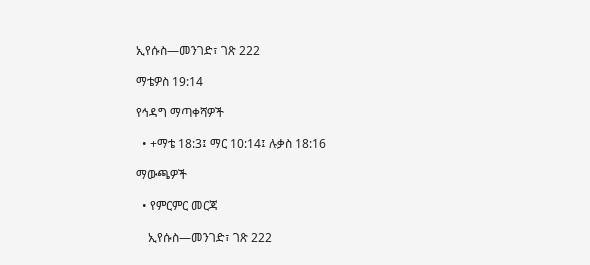ኢየሱስ—መንገድ፣ ገጽ 222

ማቴዎስ 19:14

የኅዳግ ማጣቀሻዎች

  • +ማቴ 18:3፤ ማር 10:14፤ ሉቃስ 18:16

ማውጫዎች

  • የምርምር መርጃ

    ኢየሱስ—መንገድ፣ ገጽ 222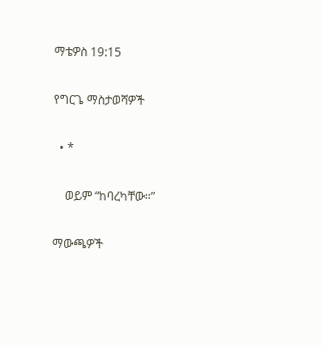ማቴዎስ 19:15

የግርጌ ማስታወሻዎች

  • *

    ወይም “ከባረካቸው።”

ማውጫዎች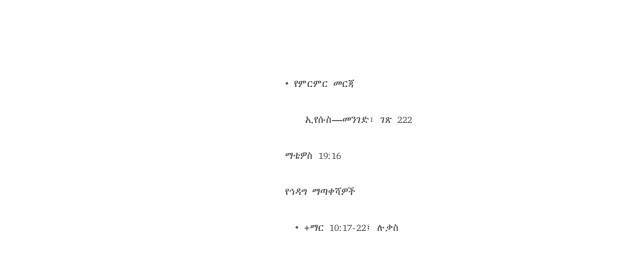• የምርምር መርጃ

    ኢየሱስ—መንገድ፣ ገጽ 222

ማቴዎስ 19:16

የኅዳግ ማጣቀሻዎች

  • +ማር 10:17-22፤ ሉቃስ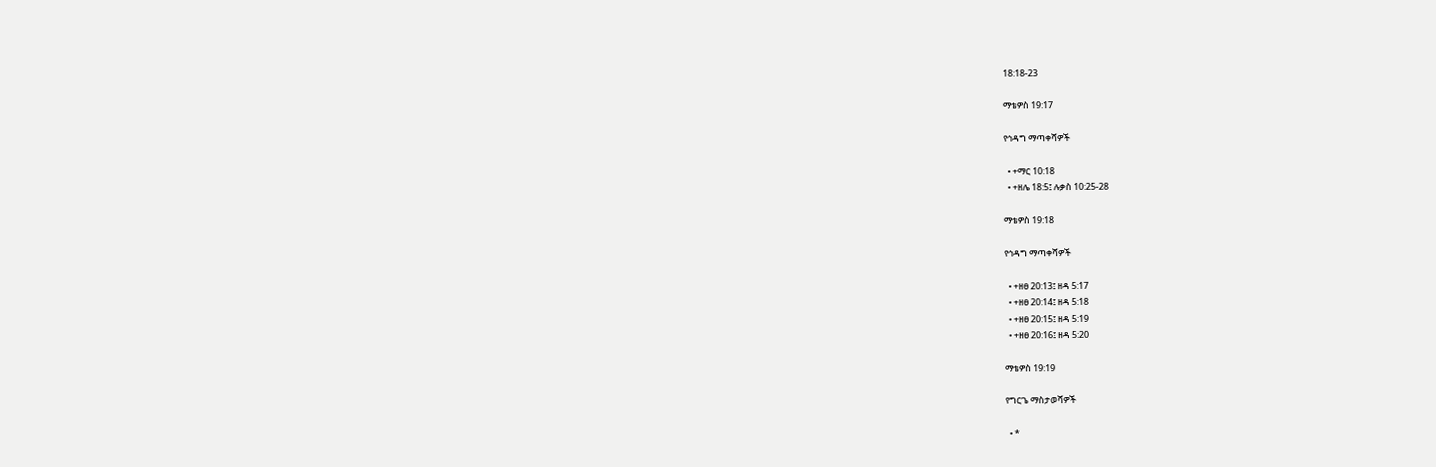18:18-23

ማቴዎስ 19:17

የኅዳግ ማጣቀሻዎች

  • +ማር 10:18
  • +ዘሌ 18:5፤ ሉቃስ 10:25-28

ማቴዎስ 19:18

የኅዳግ ማጣቀሻዎች

  • +ዘፀ 20:13፤ ዘዳ 5:17
  • +ዘፀ 20:14፤ ዘዳ 5:18
  • +ዘፀ 20:15፤ ዘዳ 5:19
  • +ዘፀ 20:16፤ ዘዳ 5:20

ማቴዎስ 19:19

የግርጌ ማስታወሻዎች

  • *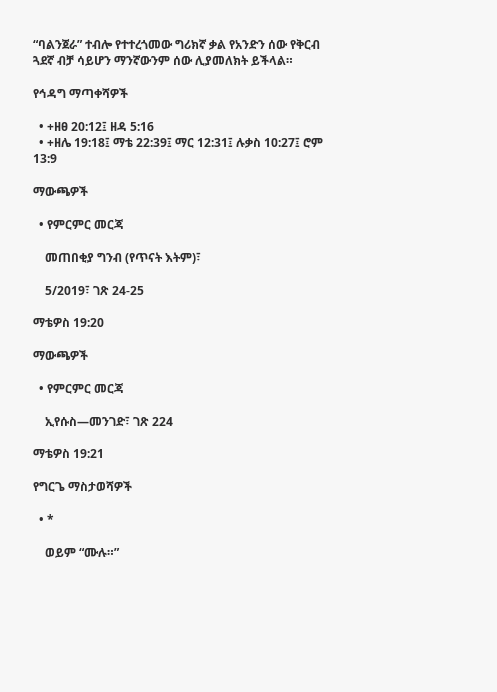“ባልንጀራ” ተብሎ የተተረጎመው ግሪክኛ ቃል የአንድን ሰው የቅርብ ጓደኛ ብቻ ሳይሆን ማንኛውንም ሰው ሊያመለክት ይችላል።

የኅዳግ ማጣቀሻዎች

  • +ዘፀ 20:12፤ ዘዳ 5:16
  • +ዘሌ 19:18፤ ማቴ 22:39፤ ማር 12:31፤ ሉቃስ 10:27፤ ሮም 13:9

ማውጫዎች

  • የምርምር መርጃ

    መጠበቂያ ግንብ (የጥናት እትም)፣

    5/2019፣ ገጽ 24-25

ማቴዎስ 19:20

ማውጫዎች

  • የምርምር መርጃ

    ኢየሱስ—መንገድ፣ ገጽ 224

ማቴዎስ 19:21

የግርጌ ማስታወሻዎች

  • *

    ወይም “ሙሉ።”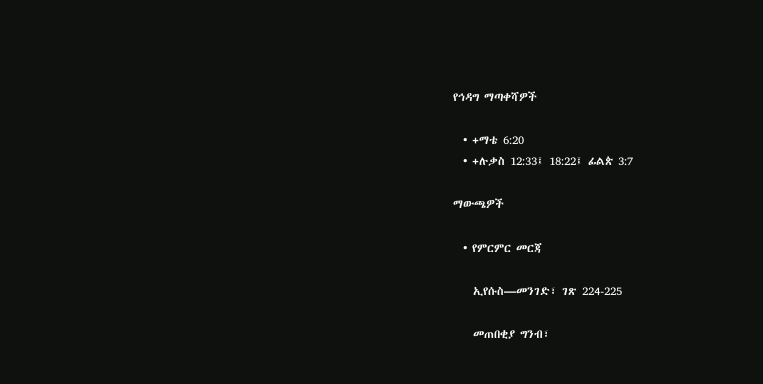የኅዳግ ማጣቀሻዎች

  • +ማቴ 6:20
  • +ሉቃስ 12:33፤ 18:22፤ ፊልጵ 3:7

ማውጫዎች

  • የምርምር መርጃ

    ኢየሱስ—መንገድ፣ ገጽ 224-225

    መጠበቂያ ግንብ፣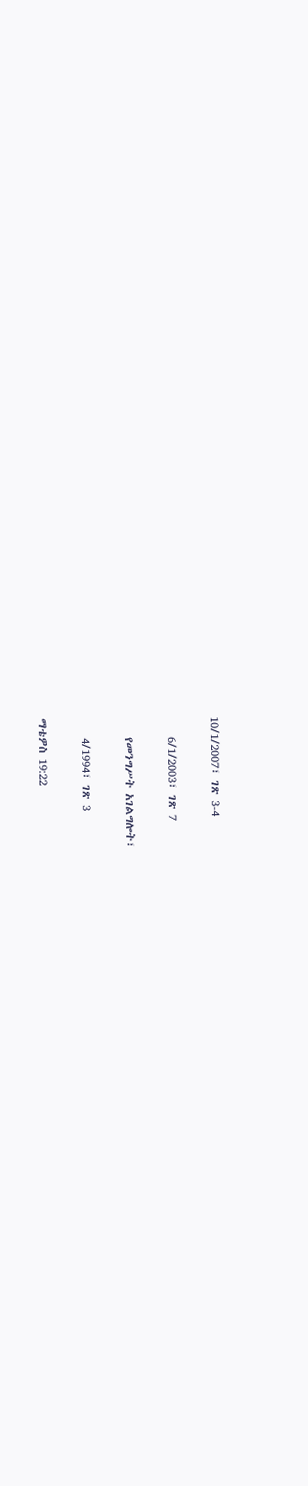10/1/2007፣ ገጽ 3-4

    6/1/2003፣ ገጽ 7

    የመንግሥት አገልግሎት፣

    4/1994፣ ገጽ 3

ማቴዎስ 19:22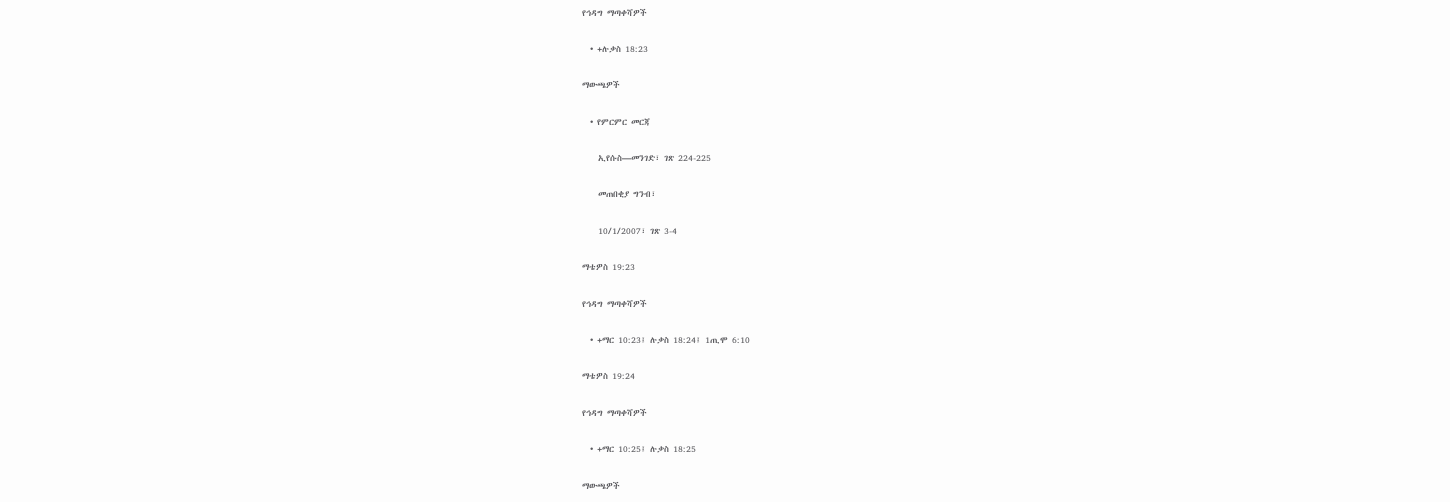የኅዳግ ማጣቀሻዎች

  • +ሉቃስ 18:23

ማውጫዎች

  • የምርምር መርጃ

    ኢየሱስ—መንገድ፣ ገጽ 224-225

    መጠበቂያ ግንብ፣

    10/1/2007፣ ገጽ 3-4

ማቴዎስ 19:23

የኅዳግ ማጣቀሻዎች

  • +ማር 10:23፤ ሉቃስ 18:24፤ 1ጢሞ 6:10

ማቴዎስ 19:24

የኅዳግ ማጣቀሻዎች

  • +ማር 10:25፤ ሉቃስ 18:25

ማውጫዎች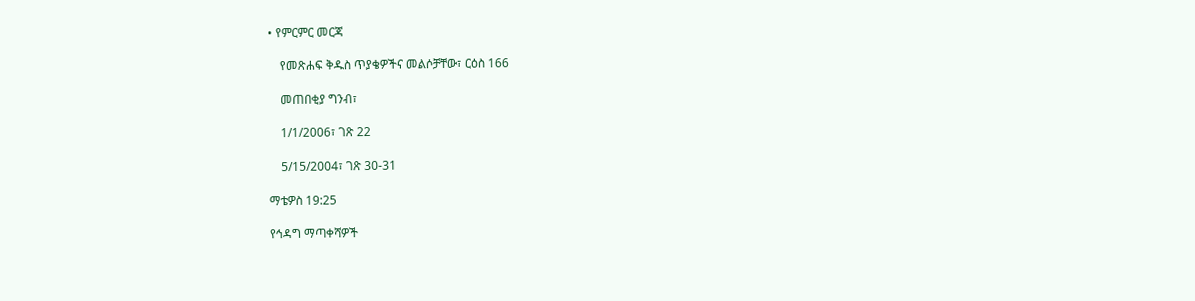• የምርምር መርጃ

    የመጽሐፍ ቅዱስ ጥያቄዎችና መልሶቻቸው፣ ርዕስ 166

    መጠበቂያ ግንብ፣

    1/1/2006፣ ገጽ 22

    5/15/2004፣ ገጽ 30-31

ማቴዎስ 19:25

የኅዳግ ማጣቀሻዎች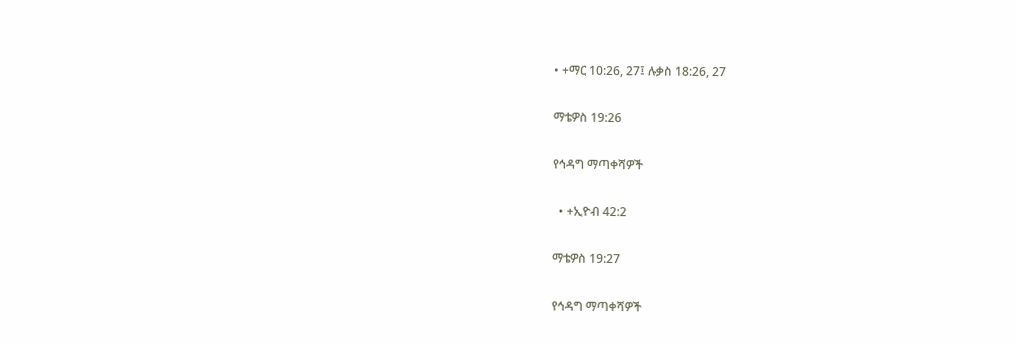• +ማር 10:26, 27፤ ሉቃስ 18:26, 27

ማቴዎስ 19:26

የኅዳግ ማጣቀሻዎች

  • +ኢዮብ 42:2

ማቴዎስ 19:27

የኅዳግ ማጣቀሻዎች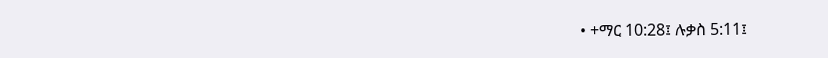• +ማር 10:28፤ ሉቃስ 5:11፤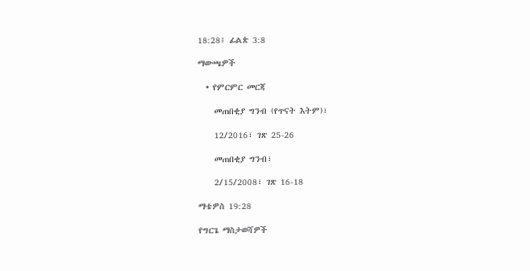18:28፤ ፊልጵ 3:8

ማውጫዎች

  • የምርምር መርጃ

    መጠበቂያ ግንብ (የጥናት እትም)፣

    12/2016፣ ገጽ 25-26

    መጠበቂያ ግንብ፣

    2/15/2008፣ ገጽ 16-18

ማቴዎስ 19:28

የግርጌ ማስታወሻዎች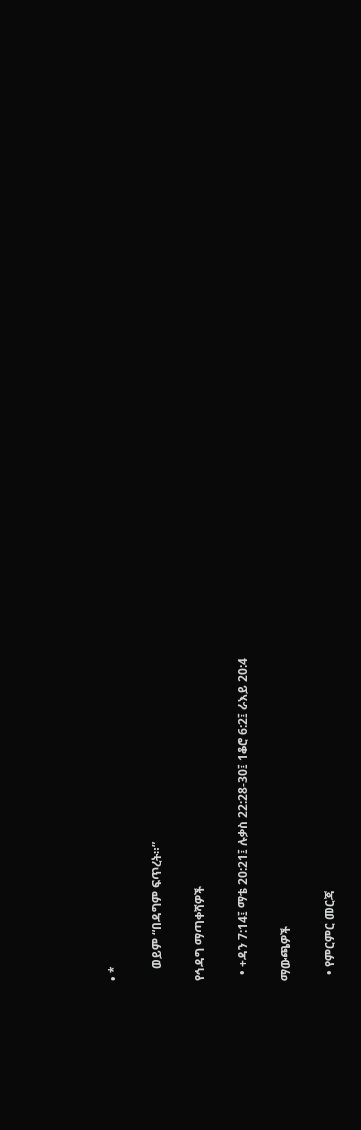• *

    ወይም “በዳግም ፍጥረት።”

የኅዳግ ማጣቀሻዎች

  • +ዳን 7:14፤ ማቴ 20:21፤ ሉቃስ 22:28-30፤ 1ቆሮ 6:2፤ ራእይ 20:4

ማውጫዎች

  • የምርምር መርጃ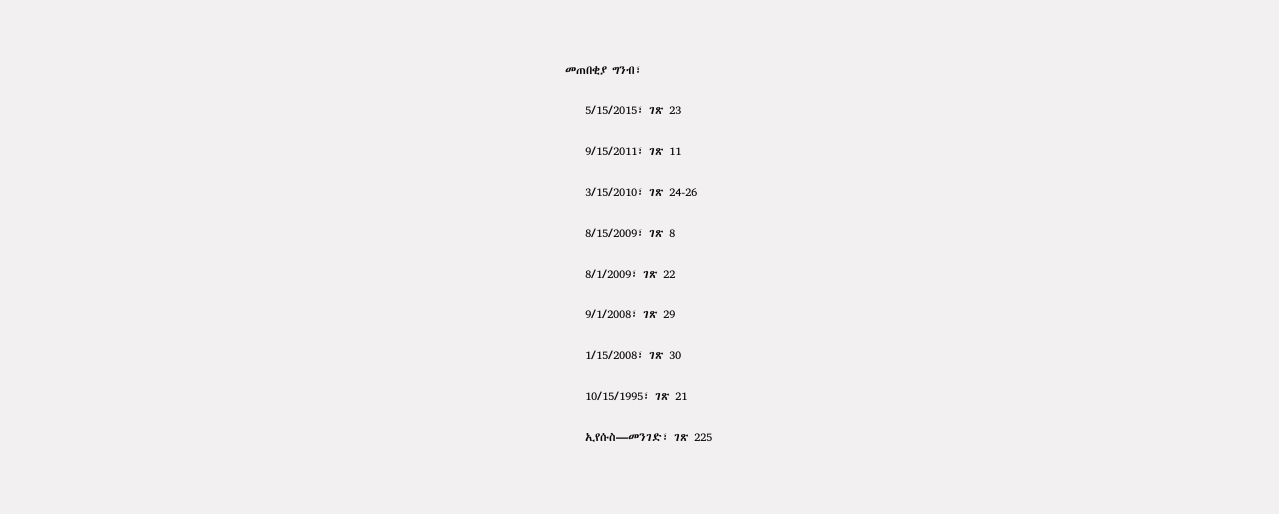መጠበቂያ ግንብ፣

    5/15/2015፣ ገጽ 23

    9/15/2011፣ ገጽ 11

    3/15/2010፣ ገጽ 24-26

    8/15/2009፣ ገጽ 8

    8/1/2009፣ ገጽ 22

    9/1/2008፣ ገጽ 29

    1/15/2008፣ ገጽ 30

    10/15/1995፣ ገጽ 21

    ኢየሱስ—መንገድ፣ ገጽ 225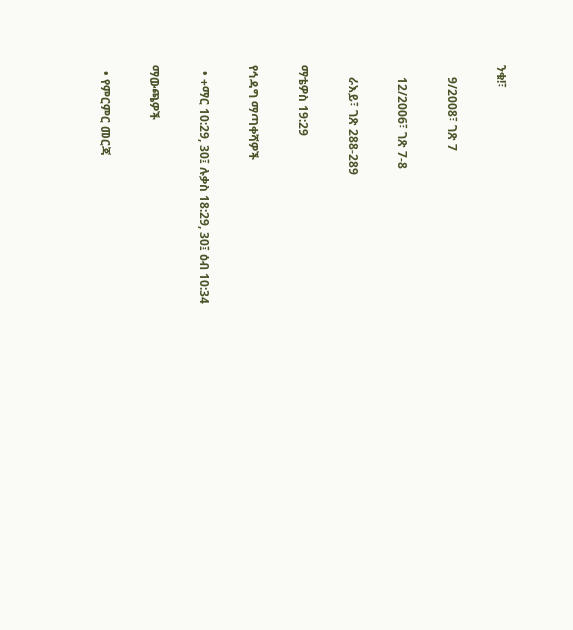ንቁ!፣

    9/2008፣ ገጽ 7

    12/2006፣ ገጽ 7-8

    ራእይ፣ ገጽ 288-289

ማቴዎስ 19:29

የኅዳግ ማጣቀሻዎች

  • +ማር 10:29, 30፤ ሉቃስ 18:29, 30፤ ዕብ 10:34

ማውጫዎች

  • የምርምር መርጃ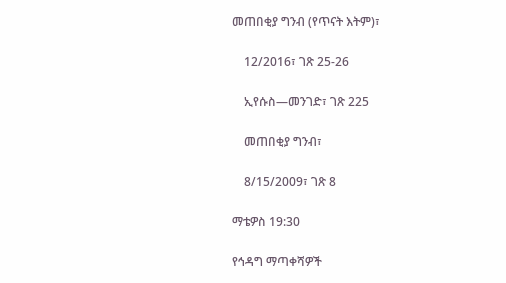መጠበቂያ ግንብ (የጥናት እትም)፣

    12/2016፣ ገጽ 25-26

    ኢየሱስ—መንገድ፣ ገጽ 225

    መጠበቂያ ግንብ፣

    8/15/2009፣ ገጽ 8

ማቴዎስ 19:30

የኅዳግ ማጣቀሻዎች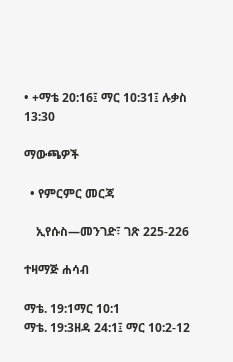• +ማቴ 20:16፤ ማር 10:31፤ ሉቃስ 13:30

ማውጫዎች

  • የምርምር መርጃ

    ኢየሱስ—መንገድ፣ ገጽ 225-226

ተዛማጅ ሐሳብ

ማቴ. 19:1ማር 10:1
ማቴ. 19:3ዘዳ 24:1፤ ማር 10:2-12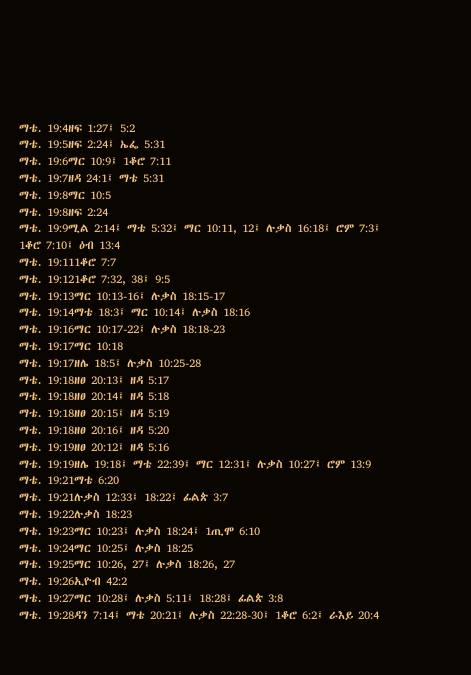ማቴ. 19:4ዘፍ 1:27፤ 5:2
ማቴ. 19:5ዘፍ 2:24፤ ኤፌ 5:31
ማቴ. 19:6ማር 10:9፤ 1ቆሮ 7:11
ማቴ. 19:7ዘዳ 24:1፤ ማቴ 5:31
ማቴ. 19:8ማር 10:5
ማቴ. 19:8ዘፍ 2:24
ማቴ. 19:9ሚል 2:14፤ ማቴ 5:32፤ ማር 10:11, 12፤ ሉቃስ 16:18፤ ሮም 7:3፤ 1ቆሮ 7:10፤ ዕብ 13:4
ማቴ. 19:111ቆሮ 7:7
ማቴ. 19:121ቆሮ 7:32, 38፤ 9:5
ማቴ. 19:13ማር 10:13-16፤ ሉቃስ 18:15-17
ማቴ. 19:14ማቴ 18:3፤ ማር 10:14፤ ሉቃስ 18:16
ማቴ. 19:16ማር 10:17-22፤ ሉቃስ 18:18-23
ማቴ. 19:17ማር 10:18
ማቴ. 19:17ዘሌ 18:5፤ ሉቃስ 10:25-28
ማቴ. 19:18ዘፀ 20:13፤ ዘዳ 5:17
ማቴ. 19:18ዘፀ 20:14፤ ዘዳ 5:18
ማቴ. 19:18ዘፀ 20:15፤ ዘዳ 5:19
ማቴ. 19:18ዘፀ 20:16፤ ዘዳ 5:20
ማቴ. 19:19ዘፀ 20:12፤ ዘዳ 5:16
ማቴ. 19:19ዘሌ 19:18፤ ማቴ 22:39፤ ማር 12:31፤ ሉቃስ 10:27፤ ሮም 13:9
ማቴ. 19:21ማቴ 6:20
ማቴ. 19:21ሉቃስ 12:33፤ 18:22፤ ፊልጵ 3:7
ማቴ. 19:22ሉቃስ 18:23
ማቴ. 19:23ማር 10:23፤ ሉቃስ 18:24፤ 1ጢሞ 6:10
ማቴ. 19:24ማር 10:25፤ ሉቃስ 18:25
ማቴ. 19:25ማር 10:26, 27፤ ሉቃስ 18:26, 27
ማቴ. 19:26ኢዮብ 42:2
ማቴ. 19:27ማር 10:28፤ ሉቃስ 5:11፤ 18:28፤ ፊልጵ 3:8
ማቴ. 19:28ዳን 7:14፤ ማቴ 20:21፤ ሉቃስ 22:28-30፤ 1ቆሮ 6:2፤ ራእይ 20:4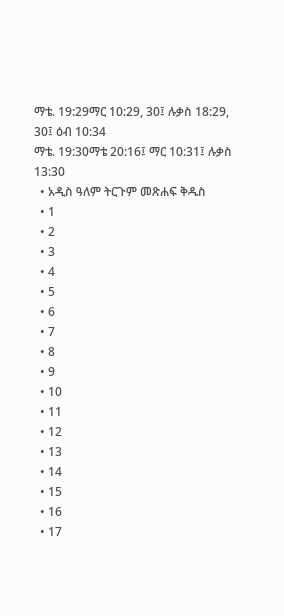ማቴ. 19:29ማር 10:29, 30፤ ሉቃስ 18:29, 30፤ ዕብ 10:34
ማቴ. 19:30ማቴ 20:16፤ ማር 10:31፤ ሉቃስ 13:30
  • አዲስ ዓለም ትርጉም መጽሐፍ ቅዱስ
  • 1
  • 2
  • 3
  • 4
  • 5
  • 6
  • 7
  • 8
  • 9
  • 10
  • 11
  • 12
  • 13
  • 14
  • 15
  • 16
  • 17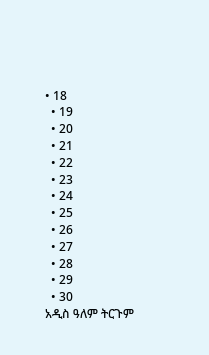• 18
  • 19
  • 20
  • 21
  • 22
  • 23
  • 24
  • 25
  • 26
  • 27
  • 28
  • 29
  • 30
አዲስ ዓለም ትርጉም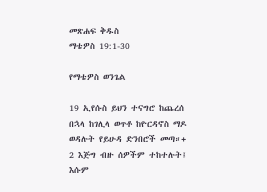መጽሐፍ ቅዱስ
ማቴዎስ 19:1-30

የማቴዎስ ወንጌል

19 ኢየሱስ ይህን ተናግሮ ከጨረሰ በኋላ ከገሊላ ወጥቶ ከዮርዳኖስ ማዶ ወዳሉት የይሁዳ ድንበሮች መጣ።+ 2 እጅግ ብዙ ሰዎችም ተከተሉት፤ እሱም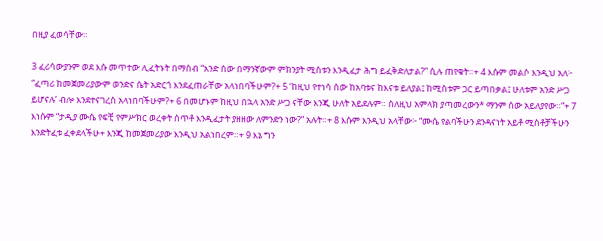በዚያ ፈወሳቸው።

3 ፈሪሳውያንም ወደ እሱ መጥተው ሊፈትኑት በማሰብ “አንድ ሰው በማንኛውም ምክንያት ሚስቱን እንዲፈታ ሕግ ይፈቅድለታል?” ሲሉ ጠየቁት።+ 4 እሱም መልሶ እንዲህ አለ፦ “ፈጣሪ ከመጀመሪያውም ወንድና ሴት አድርጎ እንደፈጠራቸው አላነበባችሁም?+ 5 ‘ከዚህ የተነሳ ሰው ከአባቱና ከእናቱ ይለያል፤ ከሚስቱም ጋር ይጣበቃል፤ ሁለቱም አንድ ሥጋ ይሆናሉ’ ብሎ እንደተናገረስ አላነበባችሁም?+ 6 በመሆኑም ከዚህ በኋላ አንድ ሥጋ ናቸው እንጂ ሁለት አይደሉም። ስለዚህ አምላክ ያጣመረውን* ማንም ሰው አይለያየው።”+ 7 እነሱም “ታዲያ ሙሴ የፍቺ የምሥክር ወረቀት ሰጥቶ እንዲፈታት ያዘዘው ለምንድን ነው?” አሉት።+ 8 እሱም እንዲህ አላቸው፦ “ሙሴ የልባችሁን ደንዳናነት አይቶ ሚስቶቻችሁን እንድትፈቱ ፈቀደላችሁ+ እንጂ ከመጀመሪያው እንዲህ አልነበረም።+ 9 እኔ ግን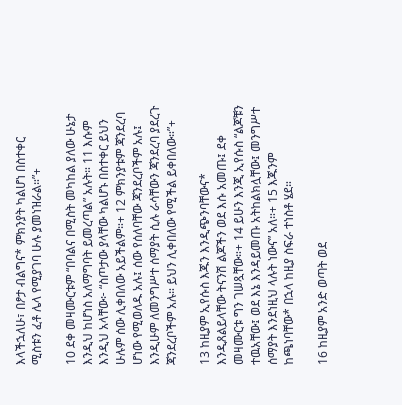እላችኋለሁ፣ በፆታ ብልግና* ምክንያት ካልሆነ በስተቀር ሚስቱን ፈቶ ሌላ የሚያገባ ሁሉ ያመነዝራል።”+

10 ደቀ መዛሙርቱም “በባልና በሚስት መካከል ያለው ሁኔታ እንዲህ ከሆነስ አለማግባት ይመረጣል” አሉት። 11 እሱም እንዲህ አላቸው፦ “ስጦታው ያላቸው ካልሆኑ በስተቀር ይህን ሁሉም ሰው ሊቀበለው አይችልም።+ 12 ምክንያቱም ጃንደረባ ሆነው የሚወለዱ አሉ፤ ሰው የሰለባቸው ጃንደረቦችም አሉ፤ እንዲሁም ለመንግሥተ ሰማያት ሲሉ ራሳቸውን ጃንደረባ ያደረጉ ጃንደረቦችም አሉ። ይህን ሊቀበለው የሚችል ይቀበለው።”+

13 ከዚያም ኢየሱስ እጁን እንዲጭንባቸውና* እንዲጸልይላቸው ትናንሽ ልጆችን ወደ እሱ አመጡ፤ ደቀ መዛሙርቱ ግን ገሠጿቸው።+ 14 ይሁን እንጂ ኢየሱስ “ልጆቹን ተዉአቸው፤ ወደ እኔ እንዳይመጡ አትከልክሏቸው፤ መንግሥተ ሰማያት እንደነዚህ ላሉት ነውና” አለ።+ 15 እጁንም ከጫነባቸው* በኋላ ከዚያ ስፍራ ተነስቶ ሄደ።

16 ከዚያም አንድ ወጣት ወደ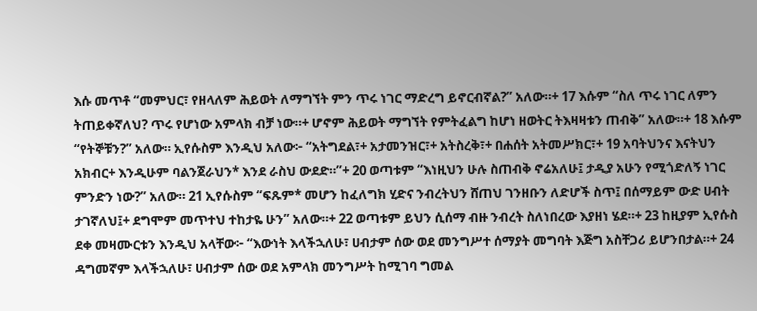እሱ መጥቶ “መምህር፣ የዘላለም ሕይወት ለማግኘት ምን ጥሩ ነገር ማድረግ ይኖርብኛል?” አለው።+ 17 እሱም “ስለ ጥሩ ነገር ለምን ትጠይቀኛለህ? ጥሩ የሆነው አምላክ ብቻ ነው።+ ሆኖም ሕይወት ማግኘት የምትፈልግ ከሆነ ዘወትር ትእዛዛቱን ጠብቅ” አለው።+ 18 እሱም “የትኞቹን?” አለው። ኢየሱስም እንዲህ አለው፦ “አትግደል፣+ አታመንዝር፣+ አትስረቅ፣+ በሐሰት አትመሥክር፣+ 19 አባትህንና እናትህን አክብር+ እንዲሁም ባልንጀራህን* እንደ ራስህ ውደድ።”+ 20 ወጣቱም “እነዚህን ሁሉ ስጠብቅ ኖሬአለሁ፤ ታዲያ አሁን የሚጎድለኝ ነገር ምንድን ነው?” አለው። 21 ኢየሱስም “ፍጹም* መሆን ከፈለግክ ሂድና ንብረትህን ሸጠህ ገንዘቡን ለድሆች ስጥ፤ በሰማይም ውድ ሀብት ታገኛለህ፤+ ደግሞም መጥተህ ተከታዬ ሁን” አለው።+ 22 ወጣቱም ይህን ሲሰማ ብዙ ንብረት ስለነበረው እያዘነ ሄደ።+ 23 ከዚያም ኢየሱስ ደቀ መዛሙርቱን እንዲህ አላቸው፦ “እውነት እላችኋለሁ፣ ሀብታም ሰው ወደ መንግሥተ ሰማያት መግባት እጅግ አስቸጋሪ ይሆንበታል።+ 24 ዳግመኛም እላችኋለሁ፣ ሀብታም ሰው ወደ አምላክ መንግሥት ከሚገባ ግመል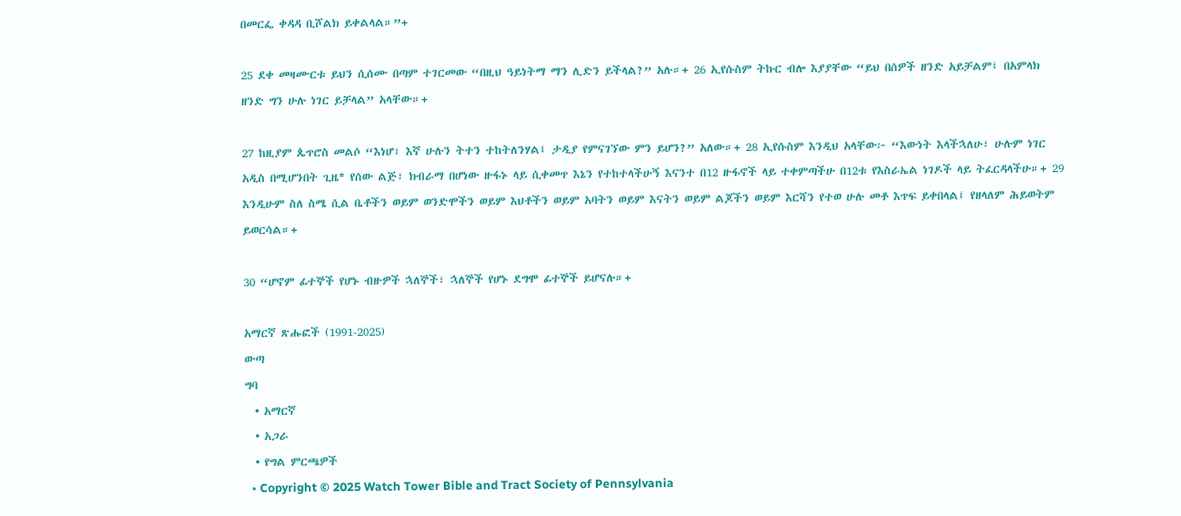በመርፌ ቀዳዳ ቢሾልክ ይቀልላል።”+

25 ደቀ መዛሙርቱ ይህን ሲሰሙ በጣም ተገርመው “በዚህ ዓይነትማ ማን ሊድን ይችላል?” አሉ።+ 26 ኢየሱስም ትኩር ብሎ እያያቸው “ይህ በሰዎች ዘንድ አይቻልም፤ በአምላክ ዘንድ ግን ሁሉ ነገር ይቻላል” አላቸው።+

27 ከዚያም ጴጥሮስ መልሶ “እነሆ፣ እኛ ሁሉን ትተን ተከትለንሃል፤ ታዲያ የምናገኘው ምን ይሆን?” አለው።+ 28 ኢየሱስም እንዲህ አላቸው፦ “እውነት እላችኋለሁ፣ ሁሉም ነገር አዲስ በሚሆንበት ጊዜ* የሰው ልጅ፣ ክብራማ በሆነው ዙፋኑ ላይ ሲቀመጥ እኔን የተከተላችሁኝ እናንተ በ12 ዙፋኖች ላይ ተቀምጣችሁ በ12ቱ የእስራኤል ነገዶች ላይ ትፈርዳላችሁ።+ 29 እንዲሁም ስለ ስሜ ሲል ቤቶችን ወይም ወንድሞችን ወይም እህቶችን ወይም አባትን ወይም እናትን ወይም ልጆችን ወይም እርሻን የተወ ሁሉ መቶ እጥፍ ይቀበላል፤ የዘላለም ሕይወትም ይወርሳል።+

30 “ሆኖም ፊተኞች የሆኑ ብዙዎች ኋለኞች፣ ኋለኞች የሆኑ ደግሞ ፊተኞች ይሆናሉ።+

አማርኛ ጽሑፎች (1991-2025)
ውጣ
ግባ
  • አማርኛ
  • አጋራ
  • የግል ምርጫዎች
  • Copyright © 2025 Watch Tower Bible and Tract Society of Pennsylvania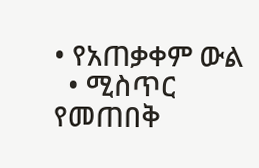• የአጠቃቀም ውል
  • ሚስጥር የመጠበቅ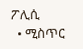ፖሊሲ
  • ሚስጥር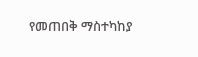የመጠበቅ ማስተካከያ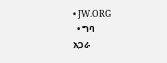• JW.ORG
  • ግባ
አጋራ